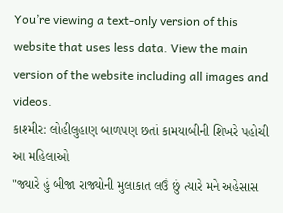You’re viewing a text-only version of this website that uses less data. View the main version of the website including all images and videos.
કાશ્મીર: લોહીલુહાણ બાળપણ છતાં કામયાબીની શિખરે પહોચી આ મહિલાઓ
"જ્યારે હું બીજા રાજ્યોની મુલાકાત લઉં છું ત્યારે મને અહેસાસ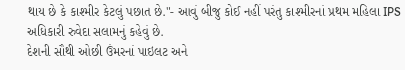થાય છે કે કાશ્મીર કેટલું પછાત છે."- આવું બીજુ કોઈ નહીં પરંતુ કાશ્મીરનાં પ્રથમ મહિલા IPS અધિકારી રુવેદા સલામનું કહેવું છે.
દેશની સૌથી ઓછી ઉંમરનાં પાઇલટ અને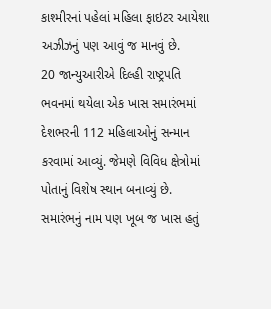કાશ્મીરનાં પહેલાં મહિલા ફાઇટર આયેશા અઝીઝનું પણ આવું જ માનવું છે.
20 જાન્યુઆરીએ દિલ્હી રાષ્ટ્રપતિ ભવનમાં થયેલા એક ખાસ સમારંભમાં દેશભરની 112 મહિલાઓનું સન્માન કરવામાં આવ્યું. જેમણે વિવિધ ક્ષેત્રોમાં પોતાનું વિશેષ સ્થાન બનાવ્યું છે.
સમારંભનું નામ પણ ખૂબ જ ખાસ હતું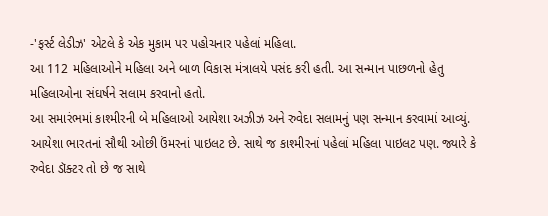-'ફર્સ્ટ લેડીઝ' એટલે કે એક મુકામ પર પહોચનાર પહેલાં મહિલા.
આ 112 મહિલાઓને મહિલા અને બાળ વિકાસ મંત્રાલયે પસંદ કરી હતી. આ સન્માન પાછળનો હેતુ મહિલાઓના સંઘર્ષને સલામ કરવાનો હતો.
આ સમારંભમાં કાશ્મીરની બે મહિલાઓ આયેશા અઝીઝ અને રુવેદા સલામનું પણ સન્માન કરવામાં આવ્યું.
આયેશા ભારતનાં સૌથી ઓછી ઉંમરનાં પાઇલટ છે. સાથે જ કાશ્મીરનાં પહેલાં મહિલા પાઇલટ પણ. જ્યારે કે રુવેદા ડૉક્ટર તો છે જ સાથે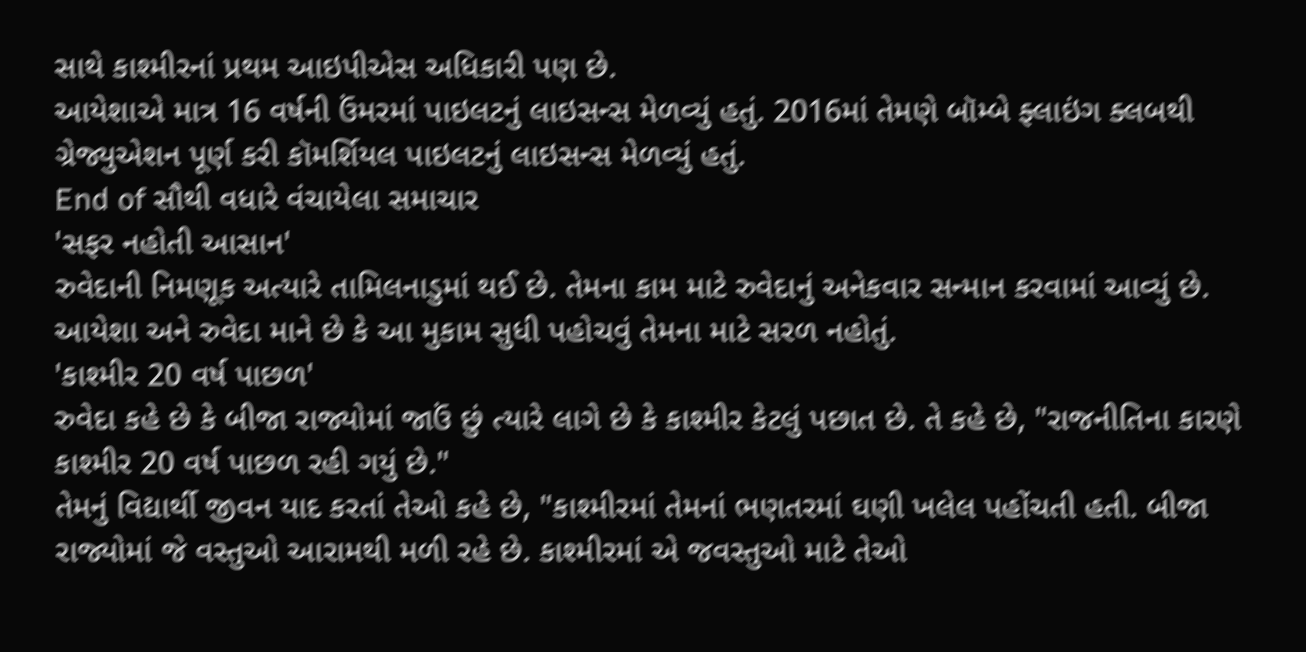સાથે કાશ્મીરનાં પ્રથમ આઇપીએસ અધિકારી પણ છે.
આયેશાએ માત્ર 16 વર્ષની ઉંમરમાં પાઇલટનું લાઇસન્સ મેળવ્યું હતું. 2016માં તેમણે બૉમ્બે ફ્લાઇંગ ક્લબથી ગ્રેજ્યુએશન પૂર્ણ કરી કૉમર્શિયલ પાઇલટનું લાઇસન્સ મેળવ્યું હતું.
End of સૌથી વધારે વંચાયેલા સમાચાર
'સફર નહોતી આસાન'
રુવેદાની નિમણૂક અત્યારે તામિલનાડુમાં થઈ છે. તેમના કામ માટે રુવેદાનું અનેકવાર સન્માન કરવામાં આવ્યું છે.
આયેશા અને રુવેદા માને છે કે આ મુકામ સુધી પહોચવું તેમના માટે સરળ નહોતું.
'કાશ્મીર 20 વર્ષ પાછળ'
રુવેદા કહે છે કે બીજા રાજ્યોમાં જાઉં છું ત્યારે લાગે છે કે કાશ્મીર કેટલું પછાત છે. તે કહે છે, "રાજનીતિના કારણે કાશ્મીર 20 વર્ષ પાછળ રહી ગયું છે."
તેમનું વિદ્યાર્થી જીવન યાદ કરતાં તેઓ કહે છે, "કાશ્મીરમાં તેમનાં ભણતરમાં ઘણી ખલેલ પહોંચતી હતી. બીજા રાજ્યોમાં જે વસ્તુઓ આરામથી મળી રહે છે. કાશ્મીરમાં એ જવસ્તુઓ માટે તેઓ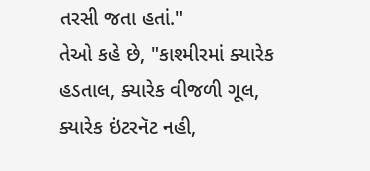તરસી જતા હતાં."
તેઓ કહે છે, "કાશ્મીરમાં ક્યારેક હડતાલ, ક્યારેક વીજળી ગૂલ, ક્યારેક ઇંટરનૅટ નહી,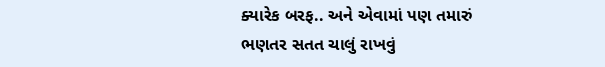ક્યારેક બરફ.. અને એવામાં પણ તમારું ભણતર સતત ચાલું રાખવું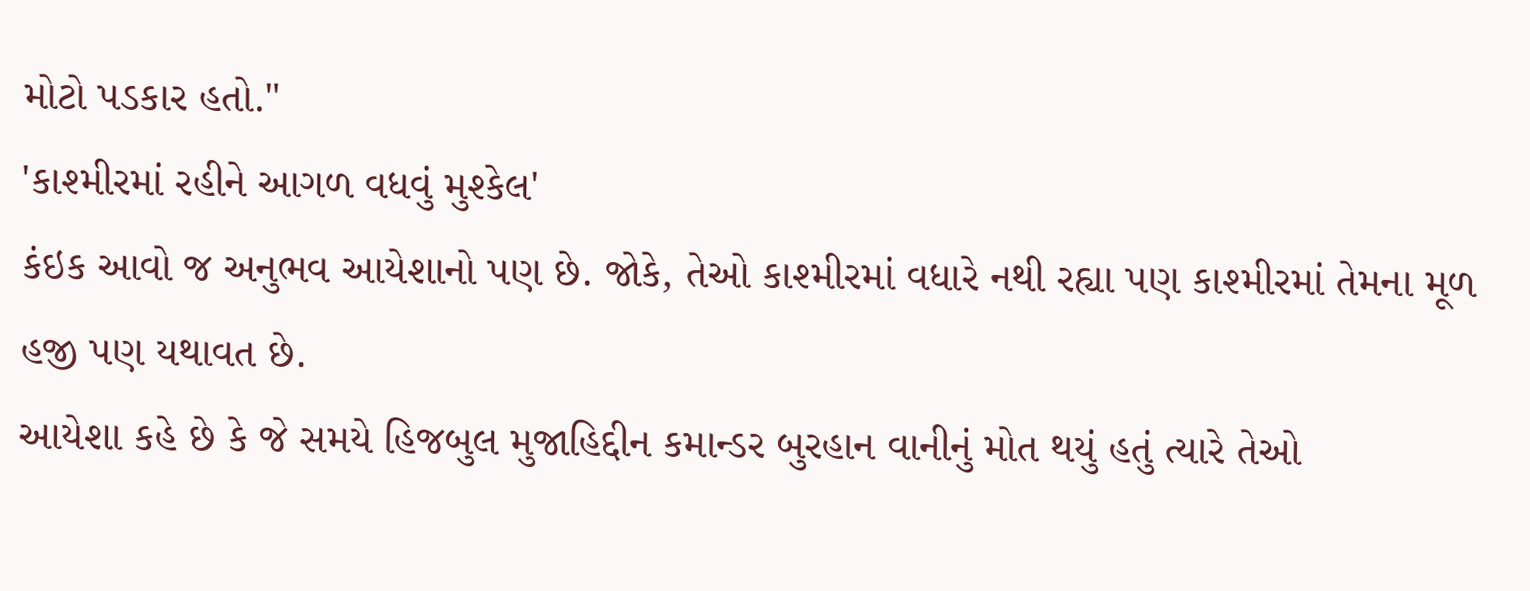મોટો પડકાર હતો."
'કાશ્મીરમાં રહીને આગળ વધવું મુશ્કેલ'
કંઇક આવો જ અનુભવ આયેશાનો પણ છે. જોકે, તેઓ કાશ્મીરમાં વધારે નથી રહ્યા પણ કાશ્મીરમાં તેમના મૂળ હજી પણ યથાવત છે.
આયેશા કહે છે કે જે સમયે હિજબુલ મુજાહિદ્દીન કમાન્ડર બુરહાન વાનીનું મોત થયું હતું ત્યારે તેઓ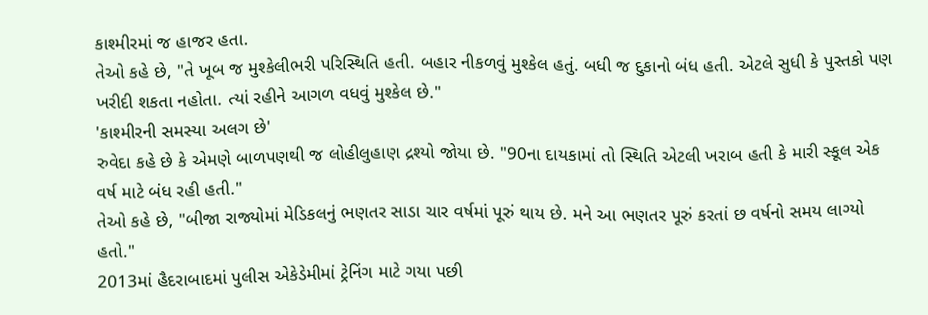કાશ્મીરમાં જ હાજર હતા.
તેઓ કહે છે, "તે ખૂબ જ મુશ્કેલીભરી પરિસ્થિતિ હતી. બહાર નીકળવું મુશ્કેલ હતું. બધી જ દુકાનો બંધ હતી. એટલે સુધી કે પુસ્તકો પણ ખરીદી શકતા નહોતા. ત્યાં રહીને આગળ વધવું મુશ્કેલ છે."
'કાશ્મીરની સમસ્યા અલગ છે'
રુવેદા કહે છે કે એમણે બાળપણથી જ લોહીલુહાણ દ્રશ્યો જોયા છે. "90ના દાયકામાં તો સ્થિતિ એટલી ખરાબ હતી કે મારી સ્કૂલ એક વર્ષ માટે બંધ રહી હતી."
તેઓ કહે છે, "બીજા રાજ્યોમાં મેડિકલનું ભણતર સાડા ચાર વર્ષમાં પૂરું થાય છે. મને આ ભણતર પૂરું કરતાં છ વર્ષનો સમય લાગ્યો હતો."
2013માં હૈદરાબાદમાં પુલીસ એકેડેમીમાં ટ્રેનિંગ માટે ગયા પછી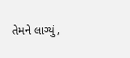તેમને લાગ્યું,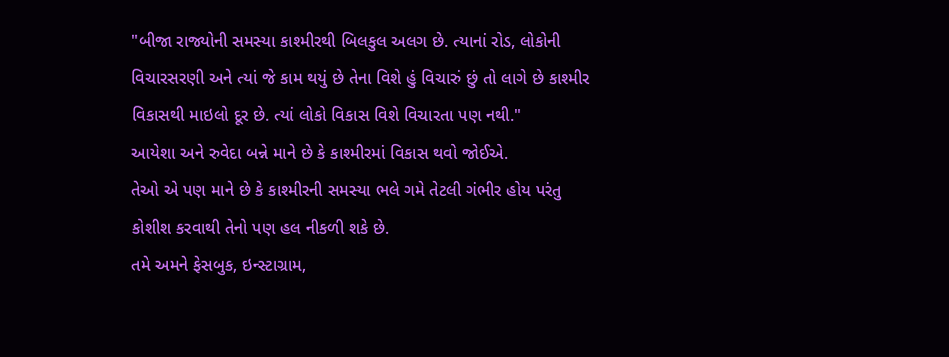"બીજા રાજ્યોની સમસ્યા કાશ્મીરથી બિલકુલ અલગ છે. ત્યાનાં રોડ, લોકોની વિચારસરણી અને ત્યાં જે કામ થયું છે તેના વિશે હું વિચારું છું તો લાગે છે કાશ્મીર વિકાસથી માઇલો દૂર છે. ત્યાં લોકો વિકાસ વિશે વિચારતા પણ નથી."
આયેશા અને રુવેદા બન્ને માને છે કે કાશ્મીરમાં વિકાસ થવો જોઈએ.
તેઓ એ પણ માને છે કે કાશ્મીરની સમસ્યા ભલે ગમે તેટલી ગંભીર હોય પરંતુ કોશીશ કરવાથી તેનો પણ હલ નીકળી શકે છે.
તમે અમને ફેસબુક, ઇન્સ્ટાગ્રામ,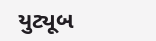યુટ્યૂબ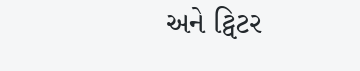અને ટ્વિટર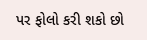પર ફોલો કરી શકો છો